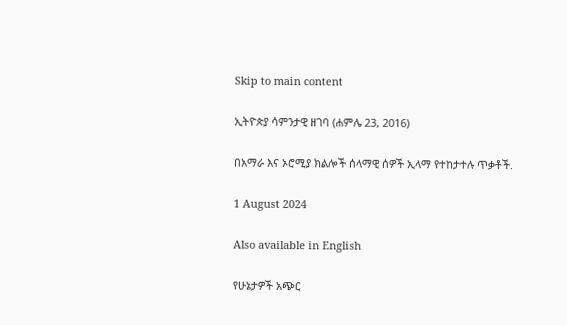Skip to main content

ኢትዮጵያ ሳምንታዊ ዘገባ (ሐምሌ 23, 2016)

በአማራ እና ኦሮሚያ ክልሎች ሰላማዊ ሰዎች ኢላማ የተከታተሉ ጥቃቶች.

1 August 2024

Also available in English

የሁኔታዎች አጭር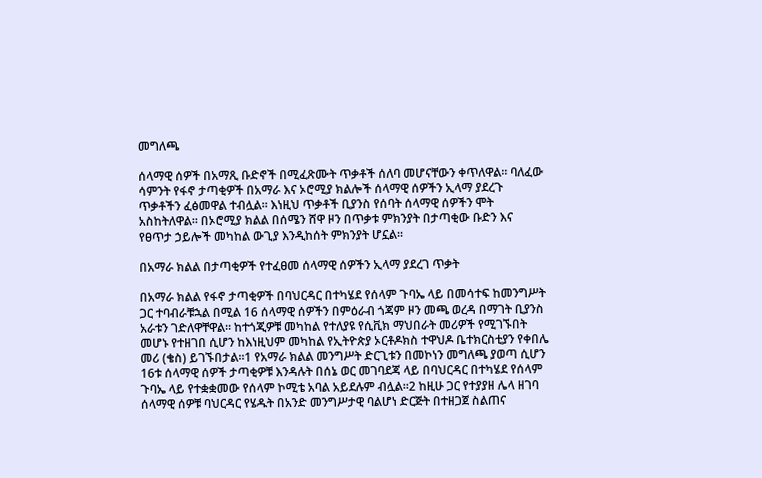መግለጫ

ሰላማዊ ሰዎች በአማጺ ቡድኖች በሚፈጽሙት ጥቃቶች ሰለባ መሆናቸውን ቀጥለዋል። ባለፈው ሳምንት የፋኖ ታጣቂዎች በአማራ እና ኦሮሚያ ክልሎች ሰላማዊ ሰዎችን ኢላማ ያደረጉ ጥቃቶችን ፈፅመዋል ተብሏል። እነዚህ ጥቃቶች ቢያንስ የሰባት ሰላማዊ ሰዎችን ሞት አስከትለዋል። በኦሮሚያ ክልል በሰሜን ሸዋ ዞን በጥቃቱ ምክንያት በታጣቂው ቡድን እና የፀጥታ ኃይሎች መካከል ውጊያ እንዲከሰት ምክንያት ሆኗል።

በአማራ ክልል በታጣቂዎች የተፈፀመ ሰላማዊ ሰዎችን ኢላማ ያደረገ ጥቃት

በአማራ ክልል የፋኖ ታጣቂዎች በባህርዳር በተካሄደ የሰላም ጉባኤ ላይ በመሳተፍ ከመንግሥት ጋር ተባብራቹኋል በሚል 16 ሰላማዊ ሰዎችን በምዕራብ ጎጃም ዞን መጫ ወረዳ በማገት ቢያንስ አራቱን ገድለዋቸዋል። ከተጎጂዎቹ መካከል የተለያዩ የሲቪክ ማህበራት መሪዎች የሚገኙበት መሆኑ የተዘገበ ሲሆን ከእነዚህም መካከል የኢትዮጵያ ኦርቶዶክስ ተዋህዶ ቤተክርስቲያን የቀበሌ መሪ (ቄስ) ይገኙበታል።1 የአማራ ክልል መንግሥት ድርጊቱን በመኮነን መግለጫ ያወጣ ሲሆን 16ቱ ሰላማዊ ሰዎች ታጣቂዎቹ እንዳሉት በሰኔ ወር መገባደጃ ላይ በባህርዳር በተካሄደ የሰላም ጉባኤ ላይ የተቋቋመው የሰላም ኮሚቴ አባል አይደሉም ብሏል።2 ከዚሁ ጋር የተያያዘ ሌላ ዘገባ ሰላማዊ ሰዎቹ ባህርዳር የሄዱት በአንድ መንግሥታዊ ባልሆነ ድርጅት በተዘጋጀ ስልጠና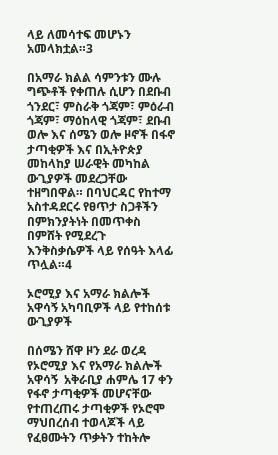ላይ ለመሳተፍ መሆኑን አመላክቷል።3

በአማራ ክልል ሳምንቱን ሙሉ ግጭቶች የቀጠሉ ሲሆን በደቡብ ጎንደር፣ ምስራቅ ጎጃም፣ ምዕራብ ጎጃም፣ ማዕከላዊ ጎጃም፣ ደቡብ ወሎ እና ሰሜን ወሎ ዞኖች በፋኖ ታጣቂዎች እና በኢትዮጵያ መከላከያ ሠራዊት መካከል ውጊያዎች መደረጋቸው ተዘግበዋል። በባህርዳር የከተማ አስተዳደርሩ የፀጥታ ስጋቶችን በምክንያትነት በመጥቀስ በምሸት የሚደረጉ እንቅስቃሴዎች ላይ የሰዓት እላፊ ጥሏል።4

ኦሮሚያ እና አማራ ክልሎች አዋሳኝ አካባቢዎች ላይ የተከሰቱ ውጊያዎች

በሰሜን ሸዋ ዞን ደራ ወረዳ የኦሮሚያ እና የአማራ ክልሎች አዋሳኝ  አቅራቢያ ሐምሌ 17 ቀን የፋኖ ታጣቂዎች መሆናቸው የተጠረጠሩ ታጣቂዎች የኦሮሞ ማህበረሰብ ተወላጆች ላይ የፈፀሙትን ጥቃትን ተከትሎ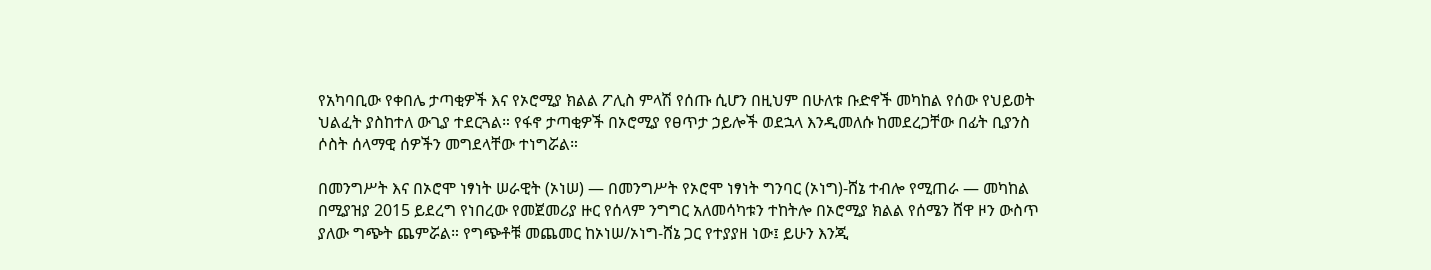የአካባቢው የቀበሌ ታጣቂዎች እና የኦሮሚያ ክልል ፖሊስ ምላሽ የሰጡ ሲሆን በዚህም በሁለቱ ቡድኖች መካከል የሰው የህይወት ህልፈት ያስከተለ ውጊያ ተደርጓል። የፋኖ ታጣቂዎች በኦሮሚያ የፀጥታ ኃይሎች ወደኋላ እንዲመለሱ ከመደረጋቸው በፊት ቢያንስ ሶስት ሰላማዊ ሰዎችን መግደላቸው ተነግሯል።

በመንግሥት እና በኦሮሞ ነፃነት ሠራዊት (ኦነሠ) — በመንግሥት የኦሮሞ ነፃነት ግንባር (ኦነግ)-ሸኔ ተብሎ የሚጠራ — መካከል በሚያዝያ 2015 ይደረግ የነበረው የመጀመሪያ ዙር የሰላም ንግግር አለመሳካቱን ተከትሎ በኦሮሚያ ክልል የሰሜን ሸዋ ዞን ውስጥ ያለው ግጭት ጨምሯል። የግጭቶቹ መጨመር ከኦነሠ/ኦነግ-ሸኔ ጋር የተያያዘ ነው፤ ይሁን እንጂ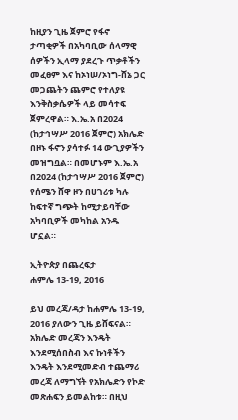ከዚያን ጊዜ ጀምሮ የፋኖ ታጣቂዎች በአካባቢው ሰላማዊ ሰዎችን ኢላማ ያደረጉ ጥቃቶችን መፈፀም እና ከኦነሠ/ኦነግ-ሸኔ ጋር መጋጨትን ጨምሮ የተለያዩ እንቅስቃሴዎች ላይ መሳተፍ ጀምረዋል። እ.ኤ.አ በ2024 (ከታኅሣሥ 2016 ጀምሮ) አክሌድ በዞኑ ፋኖን ያሳተፉ 14 ውጊያዎችን መዝግቧል። በመሆኑም እ.ኤ.አ በ2024 (ከታኅሣሥ 2016 ጀምሮ) የሰሜን ሸዋ ዞን በሀገሪቱ ካሉ ከፍተኛ ግጭት ከሚታይባቸው አካባቢዎች መካከል አንዱ ሆኗል።

ኢትዮጵያ በጨረፍታ
ሐምሌ 13-19, 2016

ይህ መረጃ/ዳታ ከሐምሌ 13-19, 2016 ያለውን ጊዜ ይሸፍናል። አክሌድ መረጃን እንዴት እንደሚሰበስብ እና ኩነቶችን እንዴት እንደሚመድብ ተጨማሪ መረጃ ለማግኘት የአክሌድን የኮድ መጽሐፍን ይመልከቱ። በዚህ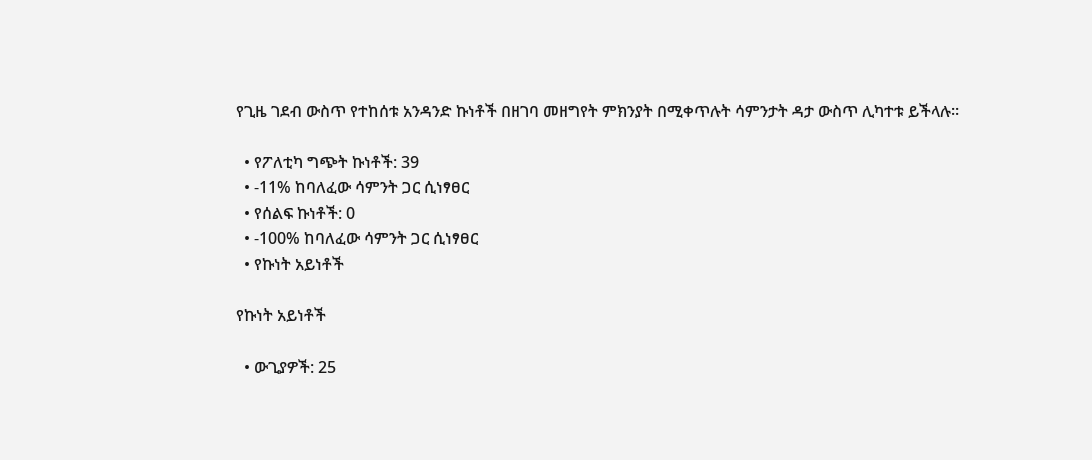የጊዜ ገደብ ውስጥ የተከሰቱ አንዳንድ ኩነቶች በዘገባ መዘግየት ምክንያት በሚቀጥሉት ሳምንታት ዳታ ውስጥ ሊካተቱ ይችላሉ።

  • የፖለቲካ ግጭት ኩነቶች: 39
  • -11% ከባለፈው ሳምንት ጋር ሲነፃፀር
  • የሰልፍ ኩነቶች: 0
  • -100% ከባለፈው ሳምንት ጋር ሲነፃፀር
  • የኩነት አይነቶች

የኩነት አይነቶች

  • ውጊያዎች: 25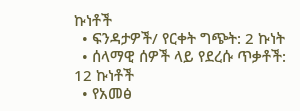ኩነቶች
  • ፍንዳታዎች/ የርቀት ግጭት: 2 ኩነት
  • ሰላማዊ ሰዎች ላይ የደረሱ ጥቃቶች: 12 ኩነቶች
  • የአመፅ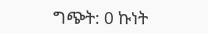ግጭት: 0 ኩነት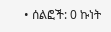• ሰልፎች: 0 ኩነት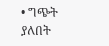• ግጭት ያለበት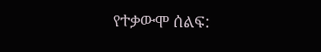የተቃውሞ ሰልፍ: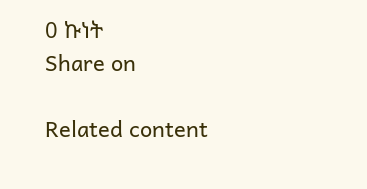0 ኩነት
Share on

Related content